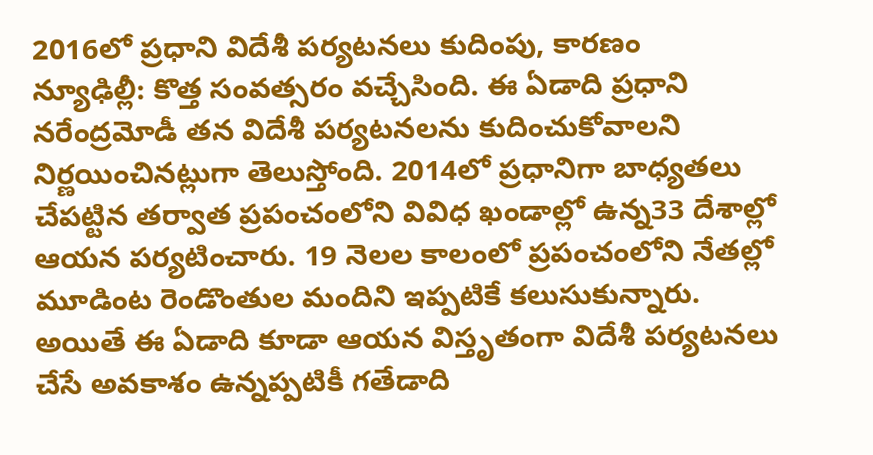2016లో ప్రధాని విదేశీ పర్యటనలు కుదింపు, కారణం
న్యూఢిల్లీ: కొత్త సంవత్సరం వచ్చేసింది. ఈ ఏడాది ప్రధాని నరేంద్రమోడీ తన విదేశీ పర్యటనలను కుదించుకోవాలని నిర్ణయించినట్లుగా తెలుస్తోంది. 2014లో ప్రధానిగా బాధ్యతలు చేపట్టిన తర్వాత ప్రపంచంలోని వివిధ ఖండాల్లో ఉన్న33 దేశాల్లో ఆయన పర్యటించారు. 19 నెలల కాలంలో ప్రపంచంలోని నేతల్లో మూడింట రెండొంతుల మందిని ఇప్పటికే కలుసుకున్నారు.
అయితే ఈ ఏడాది కూడా ఆయన విస్తృతంగా విదేశీ పర్యటనలు చేసే అవకాశం ఉన్నప్పటికీ గతేడాది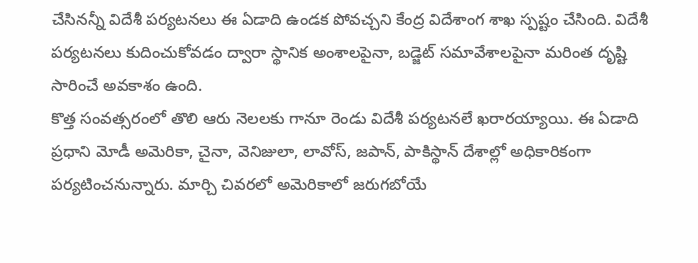చేసినన్నీ విదేశీ పర్యటనలు ఈ ఏడాది ఉండక పోవచ్చని కేంద్ర విదేశాంగ శాఖ స్పష్టం చేసింది. విదేశీ పర్యటనలు కుదించుకోవడం ద్వారా స్థానిక అంశాలపైనా, బడ్జెట్ సమావేశాలపైనా మరింత దృష్టి సారించే అవకాశం ఉంది.
కొత్త సంవత్సరంలో తొలి ఆరు నెలలకు గానూ రెండు విదేశీ పర్యటనలే ఖరారయ్యాయి. ఈ ఏడాది ప్రధాని మోడీ అమెరికా, చైనా, వెనిజులా, లావోస్, జపాన్, పాకిస్థాన్ దేశాల్లో అధికారికంగా పర్యటించనున్నారు. మార్చి చివరలో అమెరికాలో జరుగబోయే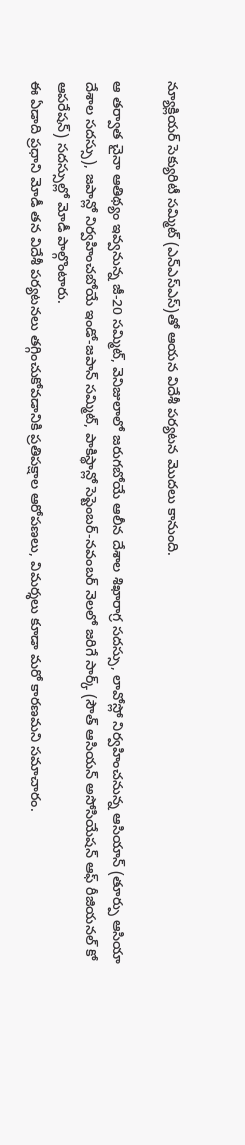న్యూక్లియర్ సెక్యురిటీ సమ్మిట్ (ఎన్ఎస్ఎస్)తో ఆయన విదేశీ పర్యటన మొదలు కానుంది.

ఆ తర్వాత చైనా ఆతిథ్యం ఇవ్వనున్న జీ-20 సమ్మిట్, వెనిజులాలో జరుగబోయే ఆలీన దేశాల శిఖారాగ్ర సదస్సు, లావోస్లో నిర్వహించనున్న ఆసియాన్ (తూర్పు ఆసియా దేశాల సదస్సు), జపాన్లో నిర్వహించబోయే ఇండో-జపాన్ సమ్మిట్, పాకిస్థాన్లో సెప్టెంబర్-నవంబర్ నెలలో జరిగే సార్క్ (సౌత్ ఆసియన్ అసోసియేషన్ ఆఫ్ రీజియనల్ కో ఆపరేషన్) సదస్సుల్లో మోడీ పాల్గొంటారు.
ఈ ఏడాది ప్రధాని మోడీ తన విదేశీ పర్యటనలు తగ్గించుకోవడానికి ప్రతిపక్షాల ఆరోపణలు, విమర్శలు కూడా మరో కారణమని సమాచారం.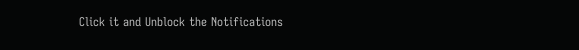Click it and Unblock the Notifications